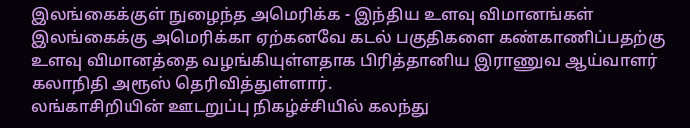இலங்கைக்குள் நுழைந்த அமெரிக்க - இந்திய உளவு விமானங்கள்
இலங்கைக்கு அமெரிக்கா ஏற்கனவே கடல் பகுதிகளை கண்காணிப்பதற்கு உளவு விமானத்தை வழங்கியுள்ளதாக பிரித்தானிய இராணுவ ஆய்வாளர் கலாநிதி அரூஸ் தெரிவித்துள்ளார்.
லங்காசிறியின் ஊடறுப்பு நிகழ்ச்சியில் கலந்து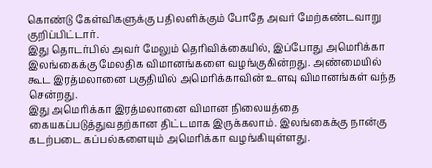கொண்டு கேள்விகளுக்கு பதிலளிக்கும் போதே அவர் மேற்கண்டவாறு குறிப்பிட்டார்.
இது தொடர்பில் அவர் மேலும் தெரிவிக்கையில், இப்போது அமெரிக்கா இலங்கைக்கு மேலதிக விமானங்களை வழங்குகின்றது. அண்மையில் கூட இரத்மலானை பகுதியில் அமெரிக்காவின் உளவு விமானங்கள் வந்த சென்றது.
இது அமெரிக்கா இரத்மலானை விமான நிலையத்தை கையகப்படுத்துவதற்கான திட்டமாக இருக்கலாம். இலங்கைக்கு நான்கு கடற்படை கப்பல்களையும் அமெரிக்கா வழங்கியுள்ளது.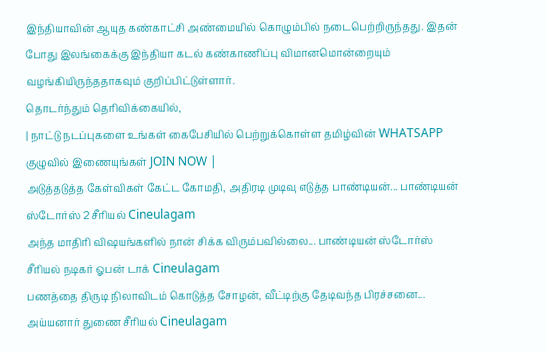இந்தியாவின் ஆயுத கண்காட்சி அண்மையில் கொழும்பில் நடைபெற்றிருந்தது. இதன் போது இலங்கைக்கு இந்தியா கடல் கண்காணிப்பு விமானமொன்றையும் வழங்கியிருந்ததாகவும் குறிப்பிட்டுள்ளார்.
தொடர்ந்தும் தெரிவிக்கையில்,
| நாட்டு நடப்புகளை உங்கள் கைபேசியில் பெற்றுக்கொள்ள தமிழ்வின் WHATSAPP குழுவில் இணையுங்கள் JOIN NOW |
அடுத்தடுத்த கேள்விகள் கேட்ட கோமதி, அதிரடி முடிவு எடுத்த பாண்டியன்... பாண்டியன் ஸ்டோர்ஸ் 2 சீரியல் Cineulagam
அந்த மாதிரி விஷயங்களில் நான் சிக்க விரும்பவில்லை... பாண்டியன் ஸ்டோர்ஸ் சீரியல் நடிகர் ஓபன் டாக் Cineulagam
பணத்தை திருடி நிலாவிடம் கொடுத்த சோழன், வீட்டிற்கு தேடிவந்த பிரச்சனை... அய்யனார் துணை சீரியல் Cineulagam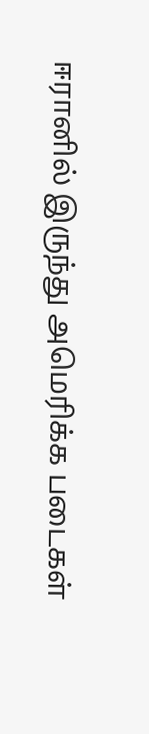ஈரானில் இருந்து அமெரிக்க படைகள்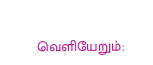வெளியேறும்: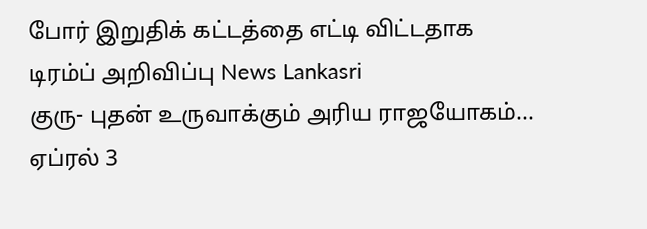போர் இறுதிக் கட்டத்தை எட்டி விட்டதாக டிரம்ப் அறிவிப்பு News Lankasri
குரு- புதன் உருவாக்கும் அரிய ராஜயோகம்... ஏப்ரல் 3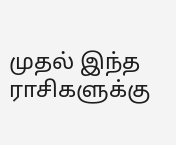முதல் இந்த ராசிகளுக்கு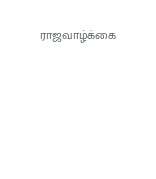ராஜவாழ்க்கை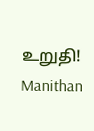உறுதி! Manithan